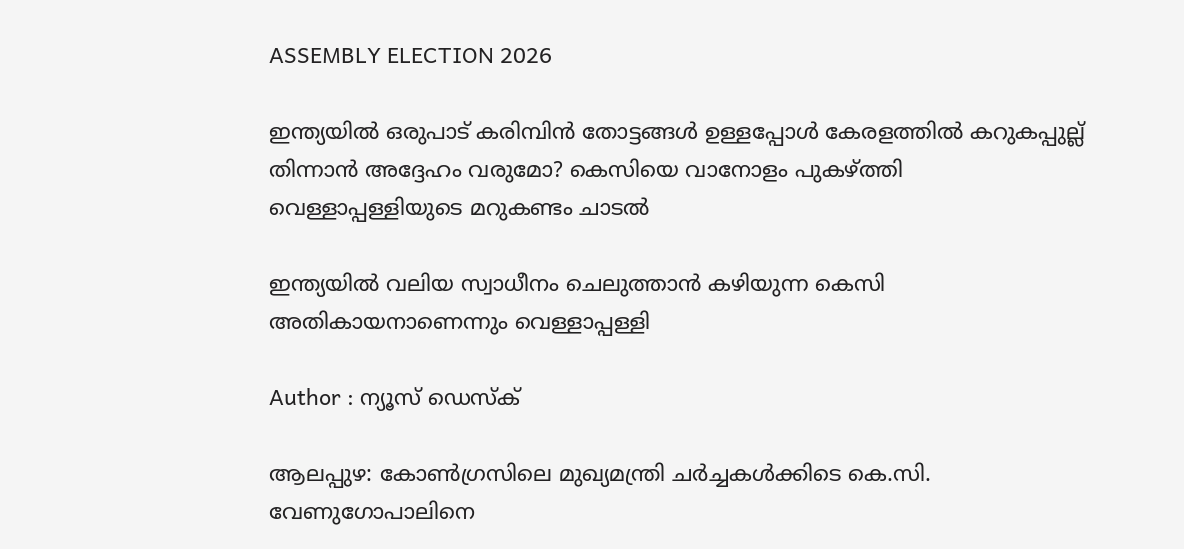ASSEMBLY ELECTION 2026

ഇന്ത്യയിൽ ഒരുപാട് കരിമ്പിൻ തോട്ടങ്ങൾ ഉള്ളപ്പോൾ കേരളത്തിൽ കറുകപ്പുല്ല് തിന്നാൻ അദ്ദേഹം വരുമോ? കെസിയെ വാനോളം പുകഴ്ത്തി വെള്ളാപ്പള്ളിയുടെ മറുകണ്ടം ചാടൽ

ഇന്ത്യയിൽ വലിയ സ്വാധീനം ചെലുത്താൻ കഴിയുന്ന കെസി അതികായനാണെന്നും വെള്ളാപ്പള്ളി

Author : ന്യൂസ് ഡെസ്ക്

ആലപ്പുഴ: കോൺഗ്രസിലെ മുഖ്യമന്ത്രി ചർച്ചകൾക്കിടെ കെ.സി. വേണുഗോപാലിനെ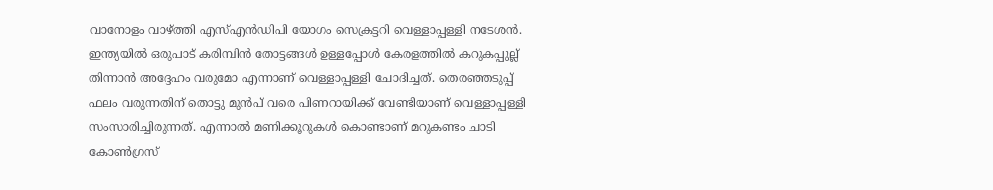വാനോളം വാഴ്ത്തി എസ്എൻഡിപി യോഗം സെക്രട്ടറി വെള്ളാപ്പള്ളി നടേശൻ. ഇന്ത്യയിൽ ഒരുപാട് കരിമ്പിൻ തോട്ടങ്ങൾ ഉള്ളപ്പോൾ കേരളത്തിൽ കറുകപ്പുല്ല് തിന്നാൻ അദ്ദേഹം വരുമോ എന്നാണ് വെള്ളാപ്പള്ളി ചോദിച്ചത്. തെരഞ്ഞടുപ്പ് ഫലം വരുന്നതിന് തൊട്ടു മുൻപ് വരെ പിണറായിക്ക് വേണ്ടിയാണ് വെള്ളാപ്പള്ളി സംസാരിച്ചിരുന്നത്. എന്നാൽ മണിക്കൂറുകൾ കൊണ്ടാണ് മറുകണ്ടം ചാടി കോൺഗ്രസ്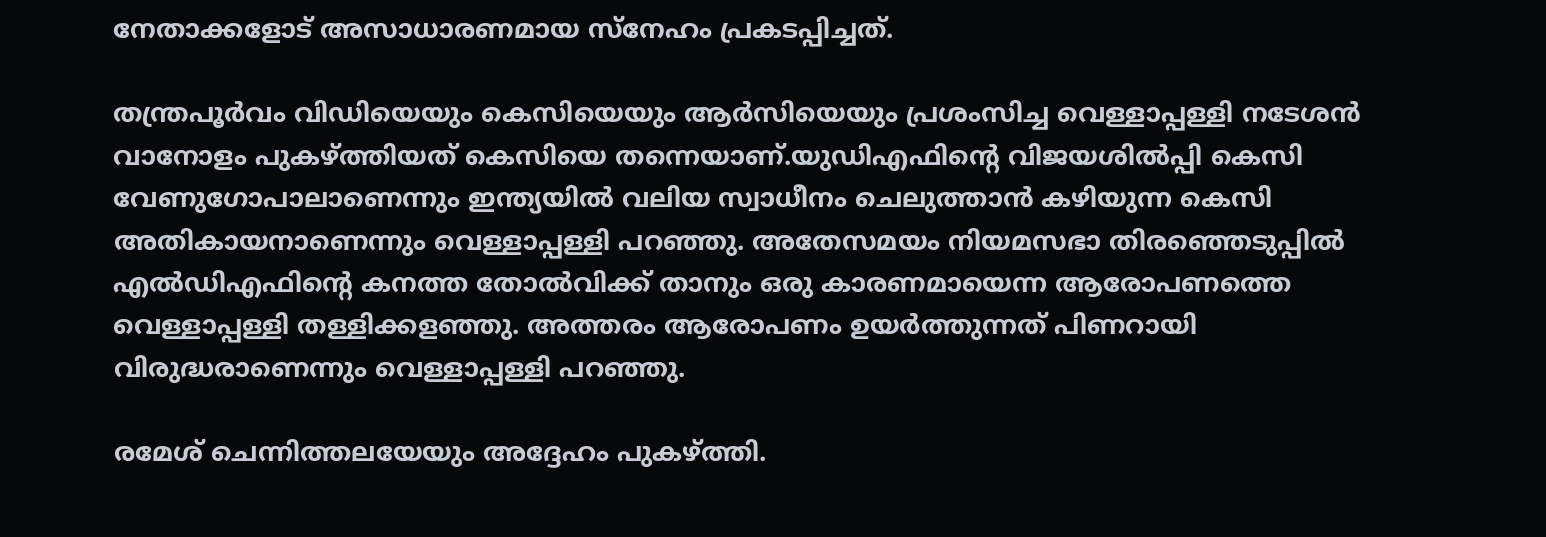നേതാക്കളോട് അസാധാരണമായ സ്നേഹം പ്രകടപ്പിച്ചത്.

തന്ത്രപൂർവം വിഡിയെയും കെസിയെയും ആർസിയെയും പ്രശംസിച്ച വെള്ളാപ്പള്ളി നടേശൻ വാനോളം പുകഴ്ത്തിയത് കെസിയെ തന്നെയാണ്.യുഡിഎഫിൻ്റെ വിജയശിൽപ്പി കെസി വേണുഗോപാലാണെന്നും ഇന്ത്യയിൽ വലിയ സ്വാധീനം ചെലുത്താൻ കഴിയുന്ന കെസി അതികായനാണെന്നും വെള്ളാപ്പള്ളി പറഞ്ഞു. അതേസമയം നിയമസഭാ തിരഞ്ഞെടുപ്പിൽ എൽഡിഎഫിന്റെ കനത്ത തോൽവിക്ക് താനും ഒരു കാരണമായെന്ന ആരോപണത്തെ വെള്ളാപ്പള്ളി തള്ളിക്കളഞ്ഞു. അത്തരം ആരോപണം ഉയർത്തുന്നത് പിണറായി വിരുദ്ധരാണെന്നും വെള്ളാപ്പള്ളി പറഞ്ഞു.

രമേശ് ചെന്നിത്തലയേയും അദ്ദേഹം പുകഴ്ത്തി.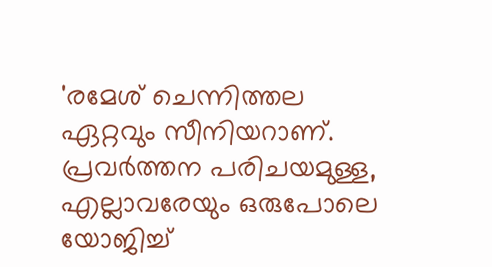'രമേശ് ചെന്നിത്തല ഏറ്റവും സീനിയറാണ്. പ്രവർത്തന പരിചയമുള്ള, എല്ലാവരേയും ഒരുപോലെ യോജിച്ച്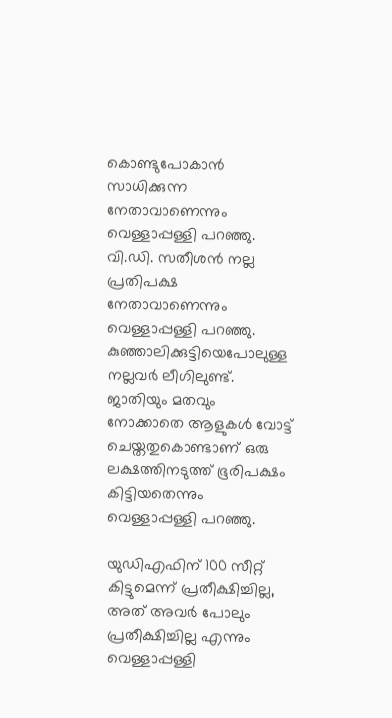കൊണ്ടുപോകാൻ സാധിക്കുന്ന നേതാവാണെന്നും വെള്ളാപ്പള്ളി പറഞ്ഞു. വി.ഡി. സതീശൻ നല്ല പ്രതിപക്ഷ നേതാവാണെന്നും വെള്ളാപ്പള്ളി പറഞ്ഞു. കുഞ്ഞാലിക്കുട്ടിയെപോലുള്ള നല്ലവർ ലീഗിലുണ്ട്. ജാതിയും മതവും നോക്കാതെ ആളുകൾ വോട്ട് ചെയ്തതുകൊണ്ടാണ് ഒരു ലക്ഷത്തിനടുത്ത് ഭൂരിപക്ഷം കിട്ടിയതെന്നും വെള്ളാപ്പള്ളി പറഞ്ഞു.

യുഡിഎഫിന് 100 സീറ്റ് കിട്ടുമെന്ന് പ്രതീക്ഷിച്ചില്ല, അത് അവർ പോലും പ്രതീക്ഷിച്ചില്ല എന്നും വെള്ളാപ്പള്ളി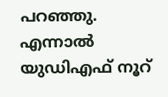പറഞ്ഞു. എന്നാൽ യുഡിഎഫ് നൂറ്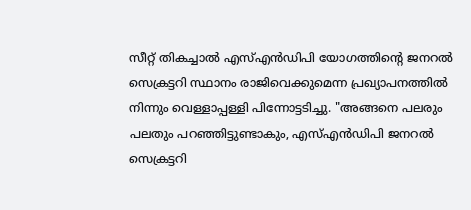സീറ്റ് തികച്ചാൽ എസ്എൻഡിപി യോഗത്തിന്റെ ജനറൽ സെക്രട്ടറി സ്ഥാനം രാജിവെക്കുമെന്ന പ്രഖ്യാപനത്തിൽ നിന്നും വെള്ളാപ്പള്ളി പിന്നോട്ടടിച്ചു. "അങ്ങനെ പലരും പലതും പറഞ്ഞിട്ടുണ്ടാകും, എസ്എൻഡിപി ജനറല്‍ സെക്രട്ടറി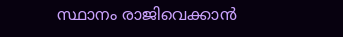സ്ഥാനം രാജിവെക്കാന്‍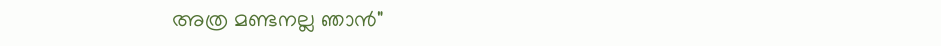അത്ര മണ്ടനല്ല ഞാന്‍"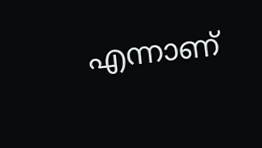എന്നാണ്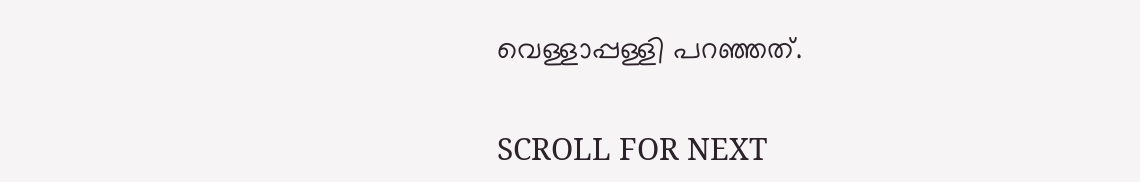വെള്ളാപ്പള്ളി പറഞ്ഞത്.

SCROLL FOR NEXT